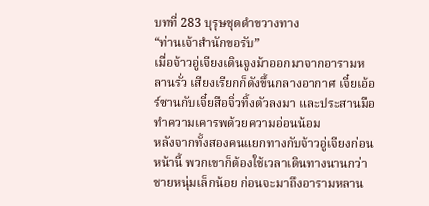บทที่ 283 บุรุษชุดดำขวางทาง
“ท่านเจ้าสำนักขอรับ”
เมื่อจ้าวอู่เจียงเดินจูงม้าออกมาจากอารามหลานรั่ว เสียงเรียกก็ดังขึ้นกลางอากาศ เจี๋ยเอ้อร์ซานกับเจี๋ยสือจิ่วทิ้งตัวลงมา และประสานมือทำความเคารพด้วยความอ่อนน้อม
หลังจากทั้งสองคนแยกทางกับจ้าวอู่เจียงก่อนหน้านี้ พวกเขาก็ต้องใช้เวลาเดินทางนานกว่าชายหนุ่มเล็กน้อย ก่อนจะมาถึงอารามหลาน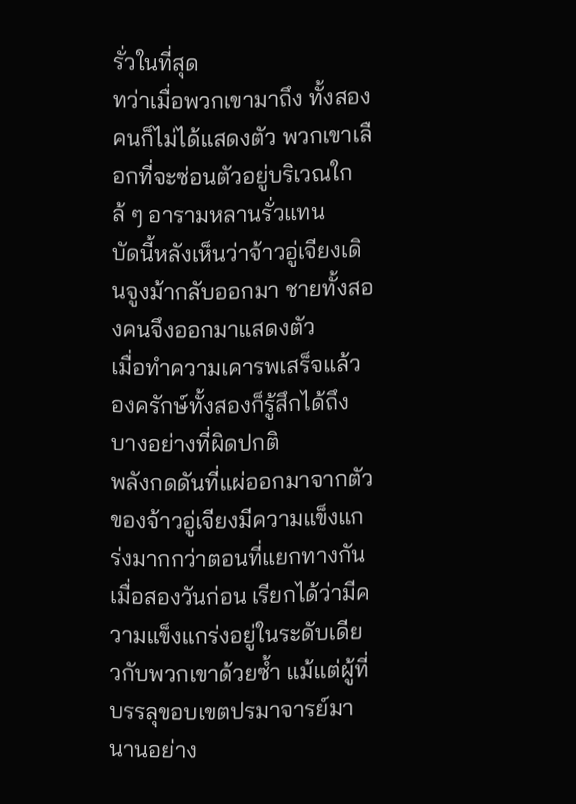รั่วในที่สุด
ทว่าเมื่อพวกเขามาถึง ทั้งสองคนก็ไม่ได้แสดงตัว พวกเขาเลือกที่จะซ่อนตัวอยู่บริเวณใกล้ ๆ อารามหลานรั่วแทน
บัดนี้หลังเห็นว่าจ้าวอู่เจียงเดินจูงม้ากลับออกมา ชายทั้งสองคนจึงออกมาแสดงตัว
เมื่อทำความเคารพเสร็จแล้ว องครักษ์ทั้งสองก็รู้สึกได้ถึงบางอย่างที่ผิดปกติ
พลังกดดันที่แผ่ออกมาจากตัวของจ้าวอู่เจียงมีความแข็งแกร่งมากกว่าตอนที่แยกทางกันเมื่อสองวันก่อน เรียกได้ว่ามีความแข็งแกร่งอยู่ในระดับเดียวกับพวกเขาด้วยซ้ำ แม้แต่ผู้ที่บรรลุขอบเขตปรมาจารย์มานานอย่าง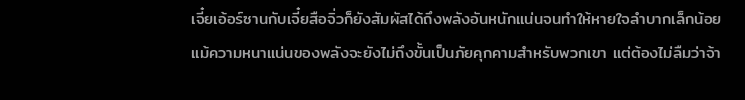เจี๋ยเอ้อร์ซานกับเจี๋ยสือจิ่วก็ยังสัมผัสได้ถึงพลังอันหนักแน่นจนทำให้หายใจลำบากเล็กน้อย
แม้ความหนาแน่นของพลังจะยังไม่ถึงขั้นเป็นภัยคุกคามสำหรับพวกเขา แต่ต้องไม่ลืมว่าจ้า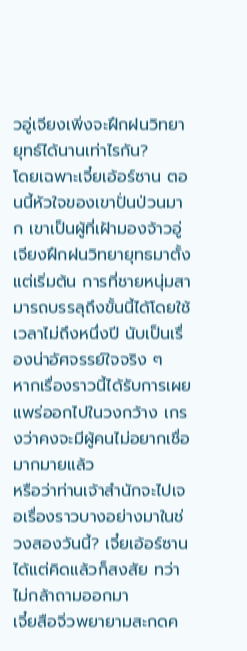วอู่เจียงเพิ่งจะฝึกฝนวิทยายุทธ์ได้นานเท่าไรกัน?
โดยเฉพาะเจี๋ยเอ้อร์ซาน ตอนนี้หัวใจของเขาปั่นป่วนมาก เขาเป็นผู้ที่เฝ้ามองจ้าวอู่เจียงฝึกฝนวิทยายุทธมาตั้งแต่เริ่มต้น การที่ชายหนุ่มสามารถบรรลุถึงขั้นนี้ได้โดยใช้เวลาไม่ถึงหนึ่งปี นับเป็นเรื่องน่าอัศจรรย์ใจจริง ๆ
หากเรื่องราวนี้ได้รับการเผยแพร่ออกไปในวงกว้าง เกรงว่าคงจะมีผู้คนไม่อยากเชื่อมากมายแล้ว
หรือว่าท่านเจ้าสำนักจะไปเจอเรื่องราวบางอย่างมาในช่วงสองวันนี้? เจี๋ยเอ้อร์ซานได้แต่คิดแล้วก็สงสัย ทว่าไม่กล้าถามออกมา
เจี๋ยสือจิ่วพยายามสะกดค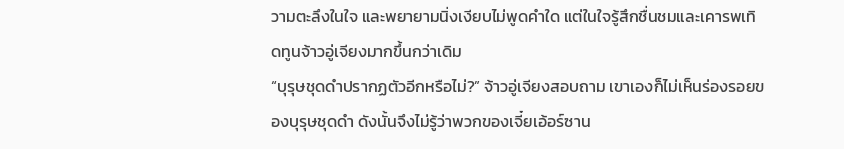วามตะลึงในใจ และพยายามนิ่งเงียบไม่พูดคำใด แต่ในใจรู้สึกชื่นชมและเคารพเทิดทูนจ้าวอู่เจียงมากขึ้นกว่าเดิม
“บุรุษชุดดำปรากฏตัวอีกหรือไม่?” จ้าวอู่เจียงสอบถาม เขาเองก็ไม่เห็นร่องรอยของบุรุษชุดดำ ดังนั้นจึงไม่รู้ว่าพวกของเจี๋ยเอ้อร์ซาน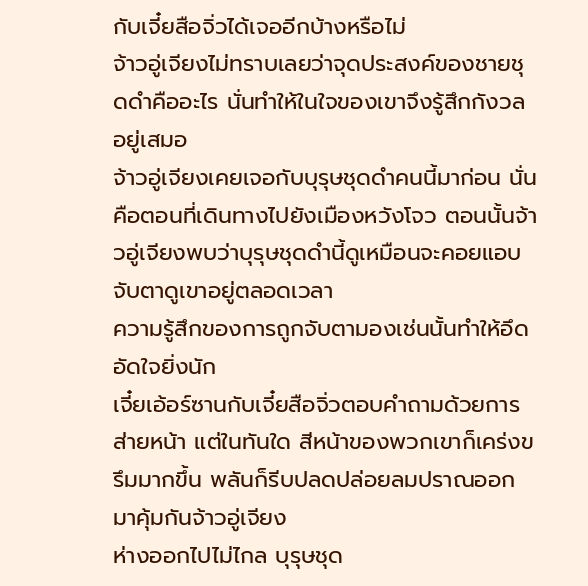กับเจี๋ยสือจิ่วได้เจออีกบ้างหรือไม่
จ้าวอู่เจียงไม่ทราบเลยว่าจุดประสงค์ของชายชุดดำคืออะไร นั่นทำให้ในใจของเขาจึงรู้สึกกังวลอยู่เสมอ
จ้าวอู่เจียงเคยเจอกับบุรุษชุดดำคนนี้มาก่อน นั่นคือตอนที่เดินทางไปยังเมืองหวังโจว ตอนนั้นจ้าวอู่เจียงพบว่าบุรุษชุดดำนี้ดูเหมือนจะคอยแอบจับตาดูเขาอยู่ตลอดเวลา
ความรู้สึกของการถูกจับตามองเช่นนั้นทำให้อึดอัดใจยิ่งนัก
เจี๋ยเอ้อร์ซานกับเจี๋ยสือจิ่วตอบคำถามด้วยการส่ายหน้า แต่ในทันใด สีหน้าของพวกเขาก็เคร่งขรึมมากขึ้น พลันก็รีบปลดปล่อยลมปราณออกมาคุ้มกันจ้าวอู่เจียง
ห่างออกไปไม่ไกล บุรุษชุด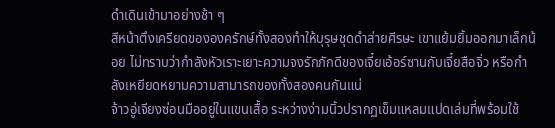ดำเดินเข้ามาอย่างช้า ๆ
สีหน้าตึงเครียดขององครักษ์ทั้งสองทำให้บุรุษชุดดำส่ายศีรษะ เขาแย้มยิ้มออกมาเล็กน้อย ไม่ทราบว่ากำลังหัวเราะเยาะความจงรักภักดีของเจี๋ยเอ้อร์ซานกับเจี๋ยสือจิ่ว หรือกำลังเหยียดหยามความสามารถของทั้งสองคนกันแน่
จ้าวอู่เจียงซ่อนมืออยู่ในแขนเสื้อ ระหว่างง่ามนิ้วปรากฏเข็มแหลมแปดเล่มที่พร้อมใช้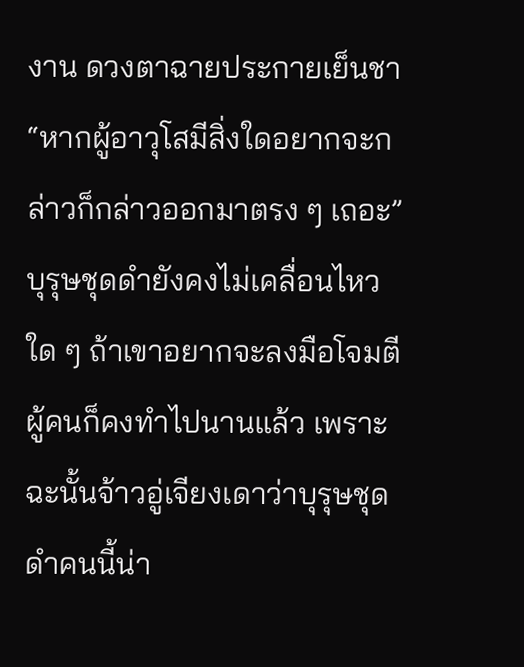งาน ดวงตาฉายประกายเย็นชา
“หากผู้อาวุโสมีสิ่งใดอยากจะกล่าวก็กล่าวออกมาตรง ๆ เถอะ”
บุรุษชุดดำยังคงไม่เคลื่อนไหวใด ๆ ถ้าเขาอยากจะลงมือโจมตีผู้คนก็คงทำไปนานแล้ว เพราะฉะนั้นจ้าวอู่เจียงเดาว่าบุรุษชุดดำคนนี้น่า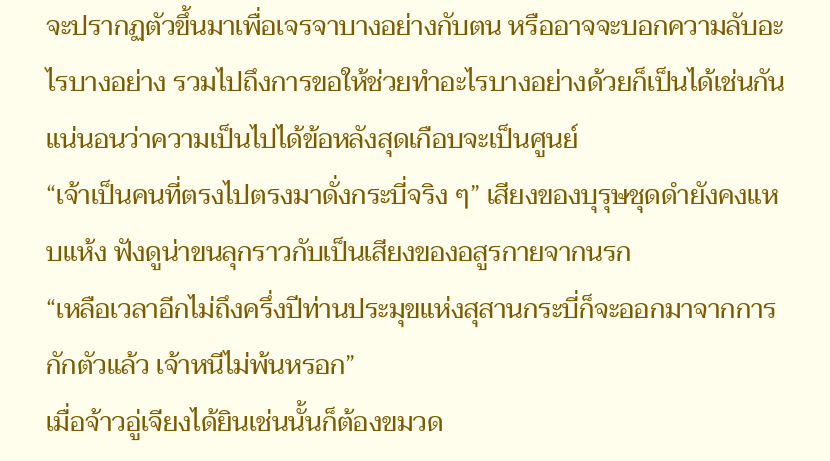จะปรากฏตัวขึ้นมาเพื่อเจรจาบางอย่างกับตน หรืออาจจะบอกความลับอะไรบางอย่าง รวมไปถึงการขอให้ช่วยทำอะไรบางอย่างด้วยก็เป็นได้เช่นกัน
แน่นอนว่าความเป็นไปได้ข้อหลังสุดเกือบจะเป็นศูนย์
“เจ้าเป็นคนที่ตรงไปตรงมาดั่งกระบี่จริง ๆ” เสียงของบุรุษชุดดำยังคงแหบแห้ง ฟังดูน่าขนลุกราวกับเป็นเสียงของอสูรกายจากนรก
“เหลือเวลาอีกไม่ถึงครึ่งปีท่านประมุขแห่งสุสานกระบี่ก็จะออกมาจากการกักตัวแล้ว เจ้าหนีไม่พ้นหรอก”
เมื่อจ้าวอู่เจียงได้ยินเช่นนั้นก็ต้องขมวด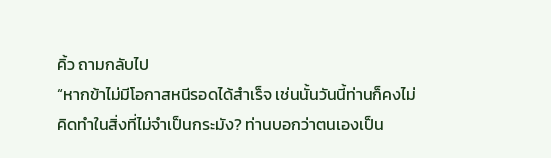คิ้ว ถามกลับไป
“หากข้าไม่มีโอกาสหนีรอดได้สำเร็จ เช่นนั้นวันนี้ท่านก็คงไม่คิดทำในสิ่งที่ไม่จำเป็นกระมัง? ท่านบอกว่าตนเองเป็น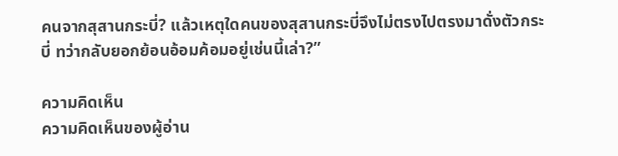คนจากสุสานกระบี่? แล้วเหตุใดคนของสุสานกระบี่จึงไม่ตรงไปตรงมาดั่งตัวกระบี่ ทว่ากลับยอกย้อนอ้อมค้อมอยู่เช่นนี้เล่า?”

ความคิดเห็น
ความคิดเห็นของผู้อ่าน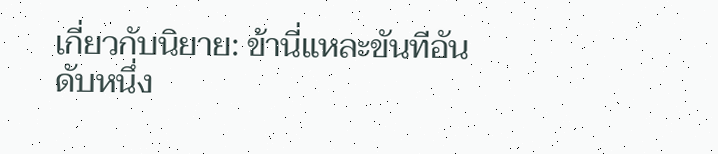เกี่ยวกับนิยาย: ข้านี่แหละขันทีอันดับหนึ่ง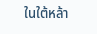ในใต้หล้า